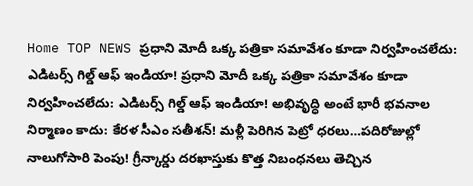Home TOP NEWS ప్రధాని మోదీ ఒక్క పత్రికా సమావేశం కూడా నిర్వహించలేదు: ఎడిటర్స్ గిల్డ్ ఆఫ్ ఇండియా! ప్రధాని మోదీ ఒక్క పత్రికా సమావేశం కూడా నిర్వహించలేదు: ఎడిటర్స్ గిల్డ్ ఆఫ్ ఇండియా! అభివృద్ధి అంటే భారీ భవనాల నిర్మాణం కాదు: కేరళ సీఎం సతీశన్! మళ్లీ పెరిగిన పెట్రో ధరలు…పదిరోజుల్లో నాలుగోసారి పెంపు! గ్రీన్కార్డు దరఖాస్తుకు కొత్త నిబంధనలు తెచ్చిన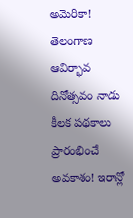అమెరికా! తెలంగాణ ఆవిర్భావ దినోత్సవం నాడు కీలక పథకాలు ప్రారంభించే అవకాశం! ఇరాన్లో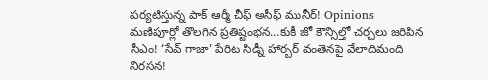పర్యటిస్తున్న పాక్ ఆర్మీ చీఫ్ అసీఫ్ మునీర్! Opinions మణిపూర్లో తొలగిన ప్రతిష్టంభన…కుకీ జో కౌన్సిల్తో చర్చలు జరిపిన సీఎం! ‘సేవ్ గాజా’ పేరిట సిడ్నీ హార్బర్ వంతెనపై వేలాదిమంది నిరసన!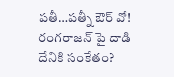పతీ…పత్నీ ఔర్ వో! రంగరాజన్ పై దాడి దేనికి సంకేతం?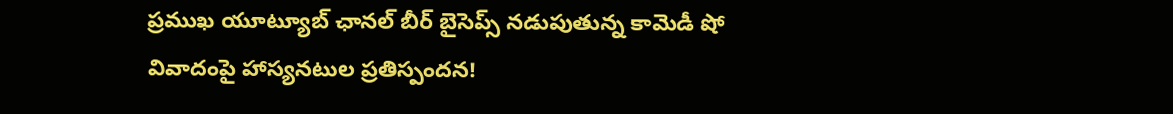ప్రముఖ యూట్యూబ్ ఛానల్ బీర్ బైసెప్స్ నడుపుతున్న కామెడీ షో వివాదంపై హాస్యనటుల ప్రతిస్పందన!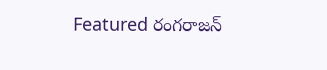Featured రంగరాజన్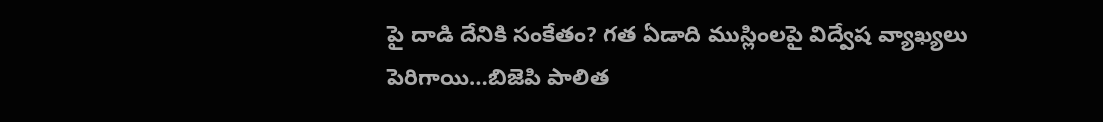పై దాడి దేనికి సంకేతం? గత ఏడాది ముస్లింలపై విద్వేష వ్యాఖ్యలు పెరిగాయి…బిజెపి పాలిత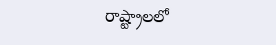రాష్ట్రాలలో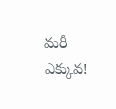మరీ ఎక్కువ!